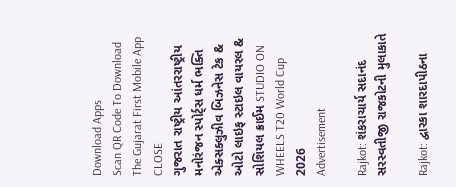Download Apps
Scan QR Code To Download The Gujarat First Mobile App CLOSE
ગુજરાત રાષ્ટ્રીય આંતરરાષ્ટ્રીય મનોરંજન સ્પોર્ટ્સ ધર્મ ભક્તિ એક્સક્લુઝીવ બિઝનેસ ટેક & ઓટો લાઇફ સ્ટાઇલ વાયરલ & સોશિયલ ક્રાઈમ STUDIO ON WHEELS T20 World Cup 2026
Advertisement

Rajkot: શંકરાચાર્ય સદાનંદ સરસ્વતીજી રાજકોટની મુલાકાતે

Rajkot: દ્વારકા શારદાપીઠના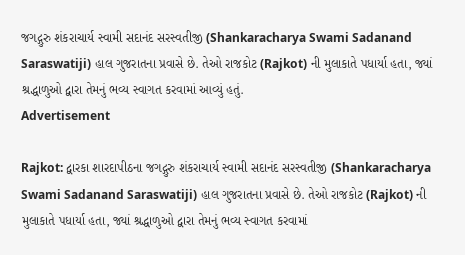જગદ્ગુરુ શંકરાચાર્ય સ્વામી સદાનંદ સરસ્વતીજી (Shankaracharya Swami Sadanand Saraswatiji) હાલ ગુજરાતના પ્રવાસે છે. તેઓ રાજકોટ (Rajkot) ની મુલાકાતે પધાર્યા હતા, જ્યાં શ્રદ્ધાળુઓ દ્વારા તેમનું ભવ્ય સ્વાગત કરવામાં આવ્યું હતું.
Advertisement

Rajkot: દ્વારકા શારદાપીઠના જગદ્ગુરુ શંકરાચાર્ય સ્વામી સદાનંદ સરસ્વતીજી (Shankaracharya Swami Sadanand Saraswatiji) હાલ ગુજરાતના પ્રવાસે છે. તેઓ રાજકોટ (Rajkot) ની મુલાકાતે પધાર્યા હતા, જ્યાં શ્રદ્ધાળુઓ દ્વારા તેમનું ભવ્ય સ્વાગત કરવામાં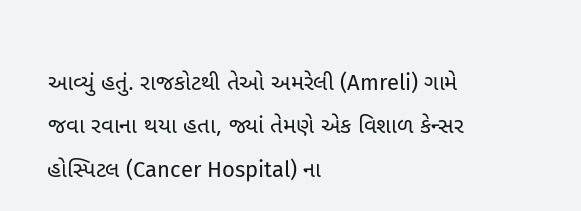આવ્યું હતું. રાજકોટથી તેઓ અમરેલી (Amreli) ગામે જવા રવાના થયા હતા, જ્યાં તેમણે એક વિશાળ કેન્સર હોસ્પિટલ (Cancer Hospital) ના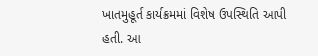ખાતમુહૂર્ત કાર્યક્રમમાં વિશેષ ઉપસ્થિતિ આપી હતી. આ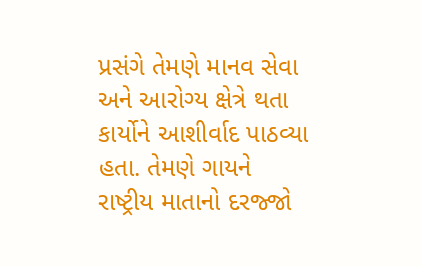પ્રસંગે તેમણે માનવ સેવા અને આરોગ્ય ક્ષેત્રે થતા કાર્યોને આશીર્વાદ પાઠવ્યા હતા. તેમણે ગાયને રાષ્ટ્રીય માતાનો દરજ્જો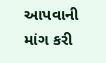આપવાની માંગ કરી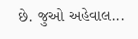છે. જુઓ અહેવાલ...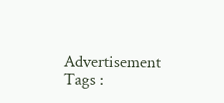Advertisement
Tags :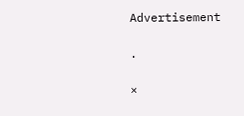Advertisement

.

×